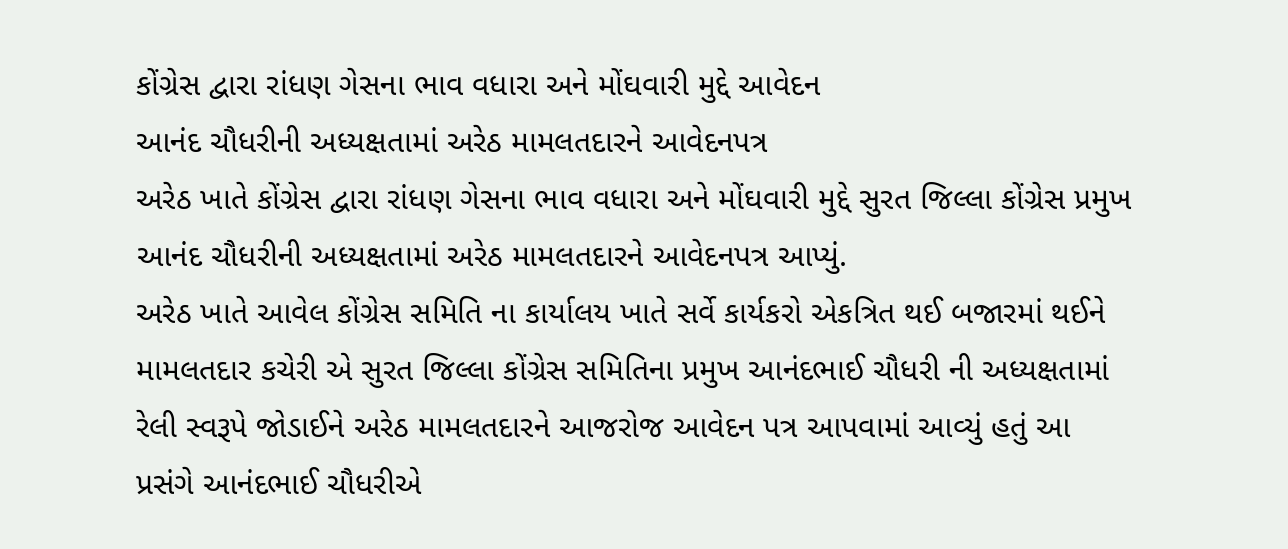કોંગ્રેસ દ્વારા રાંધણ ગેસના ભાવ વધારા અને મોંઘવારી મુદ્દે આવેદન
આનંદ ચૌધરીની અધ્યક્ષતામાં અરેઠ મામલતદારને આવેદનપત્ર
અરેઠ ખાતે કોંગ્રેસ દ્વારા રાંધણ ગેસના ભાવ વધારા અને મોંઘવારી મુદ્દે સુરત જિલ્લા કોંગ્રેસ પ્રમુખ આનંદ ચૌધરીની અધ્યક્ષતામાં અરેઠ મામલતદારને આવેદનપત્ર આપ્યું.
અરેઠ ખાતે આવેલ કોંગ્રેસ સમિતિ ના કાર્યાલય ખાતે સર્વે કાર્યકરો એકત્રિત થઈ બજારમાં થઈને મામલતદાર કચેરી એ સુરત જિલ્લા કોંગ્રેસ સમિતિના પ્રમુખ આનંદભાઈ ચૌધરી ની અધ્યક્ષતામાં રેલી સ્વરૂપે જોડાઈને અરેઠ મામલતદારને આજરોજ આવેદન પત્ર આપવામાં આવ્યું હતું આ પ્રસંગે આનંદભાઈ ચૌધરીએ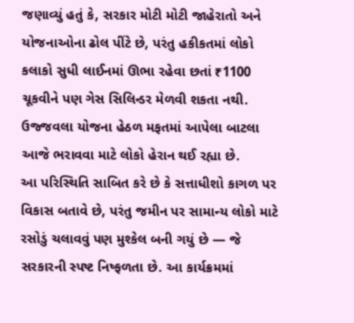જણાવ્યું હતું કે, સરકાર મોટી મોટી જાહેરાતો અને યોજનાઓના ઢોલ પીંટે છે, પરંતુ હકીકતમાં લોકો કલાકો સુધી લાઈનમાં ઊભા રહેવા છતાં ₹1100 ચૂકવીને પણ ગેસ સિલિન્ડર મેળવી શકતા નથી. ઉજ્જવલા યોજના હેઠળ મફતમાં આપેલા બાટલા આજે ભરાવવા માટે લોકો હેરાન થઈ રહ્યા છે.
આ પરિસ્થિતિ સાબિત કરે છે કે સત્તાધીશો કાગળ પર વિકાસ બતાવે છે, પરંતુ જમીન પર સામાન્ય લોકો માટે રસોડું ચલાવવું પણ મુશ્કેલ બની ગયું છે — જે સરકારની સ્પષ્ટ નિષ્ફળતા છે. આ કાર્યક્રમમાં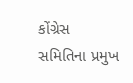કોંગ્રેસ સમિતિના પ્રમુખ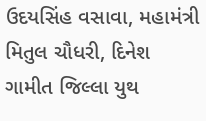ઉદયસિંહ વસાવા, મહામંત્રી મિતુલ ચૌધરી, દિનેશ ગામીત જિલ્લા યુથ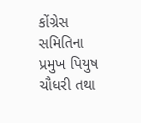કોંગ્રેસ સમિતિના પ્રમુખ પિયુષ ચૌધરી તથા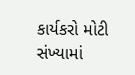કાર્યકરો મોટી સંખ્યામાં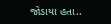જોડાયા હતા..